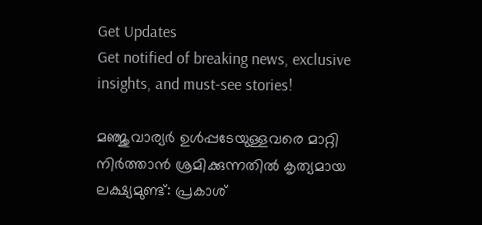Get Updates
Get notified of breaking news, exclusive insights, and must-see stories!

മഞ്ജുവാര്യർ ഉള്‍പ്പടേയുള്ളവരെ മാറ്റി നിർത്താന്‍ ശ്രമിക്കുന്നതില്‍ കൃത്യമായ ലക്ഷ്യമുണ്ട്: പ്രകാശ്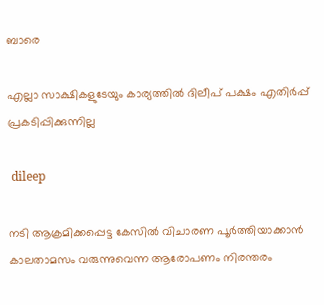ബാരെ

എല്ലാ സാക്ഷികളുടേയും കാര്യത്തില്‍ ദിലീപ് പക്ഷം എതിർപ്പ് പ്രകടിപ്പിക്കുന്നില്ല

 dileep

നടി ആക്രമിക്കപ്പെട്ട കേസില്‍ വിചാരണ പൂർത്തിയാക്കാന്‍ കാലതാമസം വരുന്നുവെന്ന ആരോപണം നിരന്തരം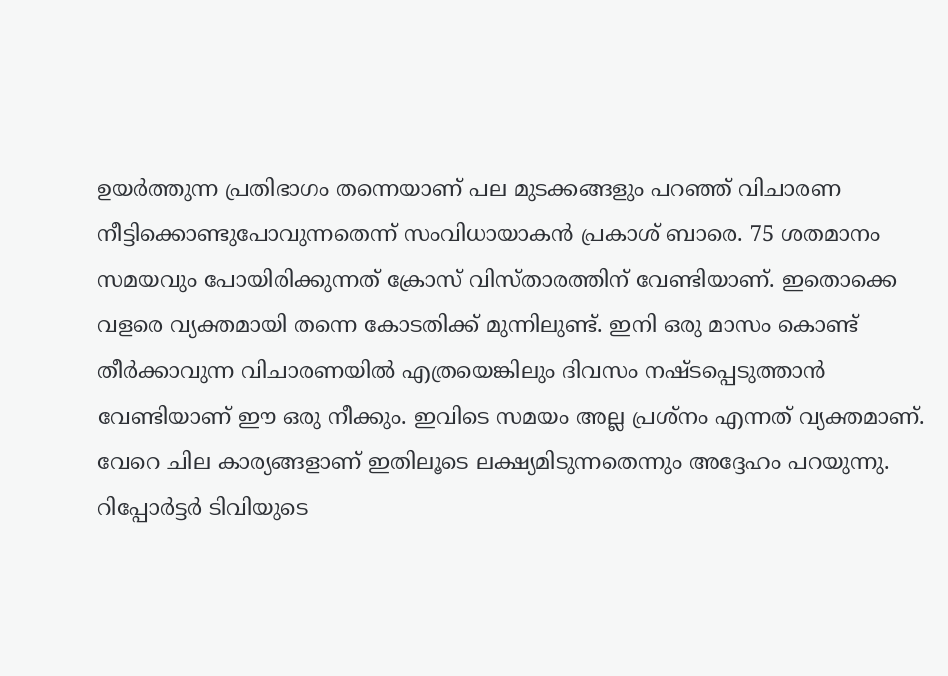ഉയർത്തുന്ന പ്രതിഭാഗം തന്നെയാണ് പല മുടക്കങ്ങളും പറഞ്ഞ് വിചാരണ നീട്ടിക്കൊണ്ടുപോവുന്നതെന്ന് സംവിധായാകന്‍ പ്രകാശ് ബാരെ. 75 ശതമാനം സമയവും പോയിരിക്കുന്നത് ക്രോസ് വിസ്താരത്തിന് വേണ്ടിയാണ്. ഇതൊക്കെ വളരെ വ്യക്തമായി തന്നെ കോടതിക്ക് മുന്നിലുണ്ട്. ഇനി ഒരു മാസം കൊണ്ട് തീർക്കാവുന്ന വിചാരണയില്‍ എത്രയെങ്കിലും ദിവസം നഷ്ടപ്പെടുത്താന്‍ വേണ്ടിയാണ് ഈ ഒരു നീക്കും. ഇവിടെ സമയം അല്ല പ്രശ്നം എന്നത് വ്യക്തമാണ്. വേറെ ചില കാര്യങ്ങളാണ് ഇതിലൂടെ ലക്ഷ്യമിടുന്നതെന്നും അദ്ദേഹം പറയുന്നു. റിപ്പോർട്ടർ ടിവിയുടെ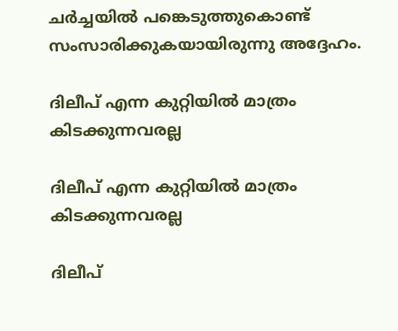ചർച്ചയില്‍ പങ്കെടുത്തുകൊണ്ട് സംസാരിക്കുകയായിരുന്നു അദ്ദേഹം.

ദിലീപ് എന്ന കുറ്റിയില്‍ മാത്രം കിടക്കുന്നവരല്ല

ദിലീപ് എന്ന കുറ്റിയില്‍ മാത്രം കിടക്കുന്നവരല്ല

ദിലീപ്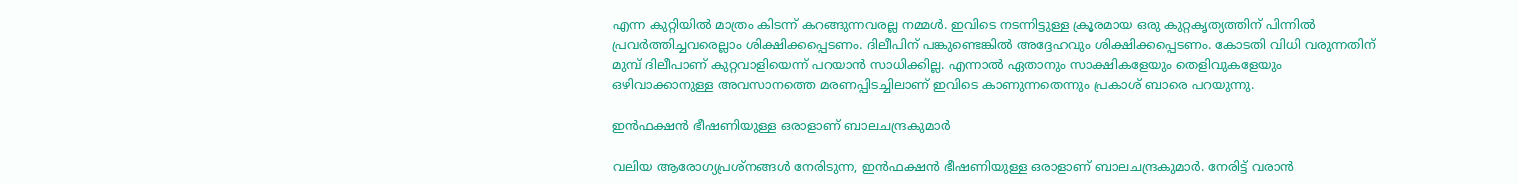എന്ന കുറ്റിയില്‍ മാത്രം കിടന്ന് കറങ്ങുന്നവരല്ല നമ്മള്‍. ഇവിടെ നടന്നിട്ടുള്ള ക്രൂരമായ ഒരു കുറ്റകൃത്യത്തിന് പിന്നില്‍ പ്രവർത്തിച്ചവരെല്ലാം ശിക്ഷിക്കപ്പെടണം. ദിലീപിന് പങ്കുണ്ടെങ്കില്‍ അദ്ദേഹവും ശിക്ഷിക്കപ്പെടണം. കോടതി വിധി വരുന്നതിന് മുമ്പ് ദിലീപാണ് കുറ്റവാളിയെന്ന് പറയാന്‍ സാധിക്കില്ല. എന്നാല്‍ ഏതാനും സാക്ഷികളേയും തെളിവുകളേയും ഒഴിവാക്കാനുള്ള അവസാനത്തെ മരണപ്പിടച്ചിലാണ് ഇവിടെ കാണുന്നതെന്നും പ്രകാശ് ബാരെ പറയുന്നു.

ഇന്‍ഫക്ഷന്‍ ഭീഷണിയുള്ള ഒരാളാണ് ബാലചന്ദ്രകുമാർ

വലിയ ആരോഗ്യപ്രശ്നങ്ങള്‍ നേരിടുന്ന, ഇന്‍ഫക്ഷന്‍ ഭീഷണിയുള്ള ഒരാളാണ് ബാലചന്ദ്രകുമാർ. നേരിട്ട് വരാന്‍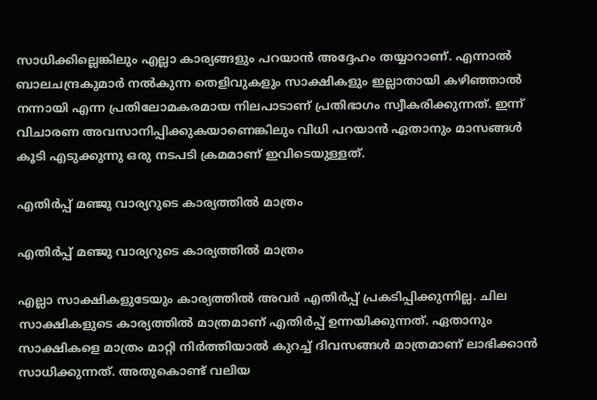സാധിക്കില്ലെങ്കിലും എല്ലാ കാര്യങ്ങളും പറയാന്‍ അദ്ദേഹം തയ്യാറാണ്. എന്നാല്‍ ബാലചന്ദ്രകുമാർ നല്‍കുന്ന തെളിവുകളും സാക്ഷികളും ഇല്ലാതായി കഴിഞ്ഞാല്‍ നന്നായി എന്ന പ്രതിലോമകരമായ നിലപാടാണ് പ്രതിഭാഗം സ്വീകരിക്കുന്നത്. ഇന്ന് വിചാരണ അവസാനിപ്പിക്കുകയാണെങ്കിലും വിധി പറയാന്‍ ഏതാനും മാസങ്ങള്‍ കൂടി എടുക്കുന്നു ഒരു നടപടി ക്രമമാണ് ഇവിടെയുള്ളത്.

എതിർപ്പ് മഞ്ജു വാര്യറുടെ കാര്യത്തില്‍ മാത്രം

എതിർപ്പ് മഞ്ജു വാര്യറുടെ കാര്യത്തില്‍ മാത്രം

എല്ലാ സാക്ഷികളുടേയും കാര്യത്തില്‍ അവർ എതിർപ്പ് പ്രകടിപ്പിക്കുന്നില്ല. ചില സാക്ഷികളുടെ കാര്യത്തില്‍ മാത്രമാണ് എതിർപ്പ് ഉന്നയിക്കുന്നത്. ഏതാനും സാക്ഷികളെ മാത്രം മാറ്റി നിർത്തിയാല്‍ കുറച്ച് ദിവസങ്ങള്‍ മാത്രമാണ് ലാഭിക്കാന്‍ സാധിക്കുന്നത്. അതുകൊണ്ട് വലിയ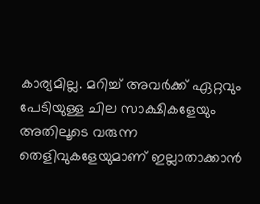കാര്യമില്ല. മറിച്ച് അവർക്ക് ഏറ്റവും പേടിയുള്ള ചില സാക്ഷികളേയും അതിലൂടെ വരുന്ന തെളിവുകളേയുമാണ് ഇല്ലാതാക്കാന്‍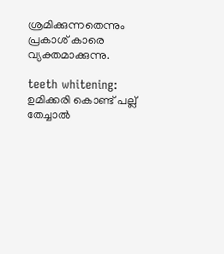ശ്രമിക്കുന്നതെന്നും പ്രകാശ് കാരെ വ്യക്തമാക്കുന്നു.

teeth whitening: ഉമിക്കരി കൊണ്ട് പല്ല് തേച്ചാല്‍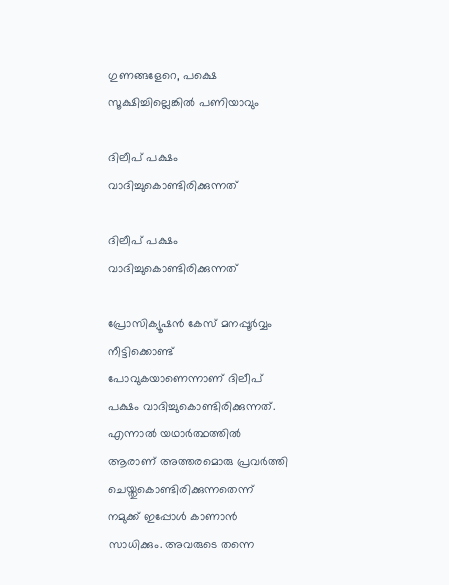ഗുണങ്ങളേറെ, പക്ഷെ സൂക്ഷിച്ചില്ലെങ്കില്‍ പണിയാവും

ദിലീപ് പക്ഷം വാദിച്ചുകൊണ്ടിരിക്കുന്നത്

ദിലീപ് പക്ഷം വാദിച്ചുകൊണ്ടിരിക്കുന്നത്

പ്രോസിക്യൂഷന്‍ കേസ് മനപ്പൂർവ്വം നീട്ടിക്കൊണ്ട് പോവുകയാണെന്നാണ് ദിലീപ് പക്ഷം വാദിച്ചുകൊണ്ടിരിക്കുന്നത്. എന്നാല്‍ യഥാർത്ഥത്തില്‍ ആരാണ് അത്തരമൊരു പ്രവർത്തി ചെയ്തുകൊണ്ടിരിക്കുന്നതെന്ന് നമുക്ക് ഇപ്പോള്‍ കാണാന്‍ സാധിക്കും. അവരുടെ തന്നെ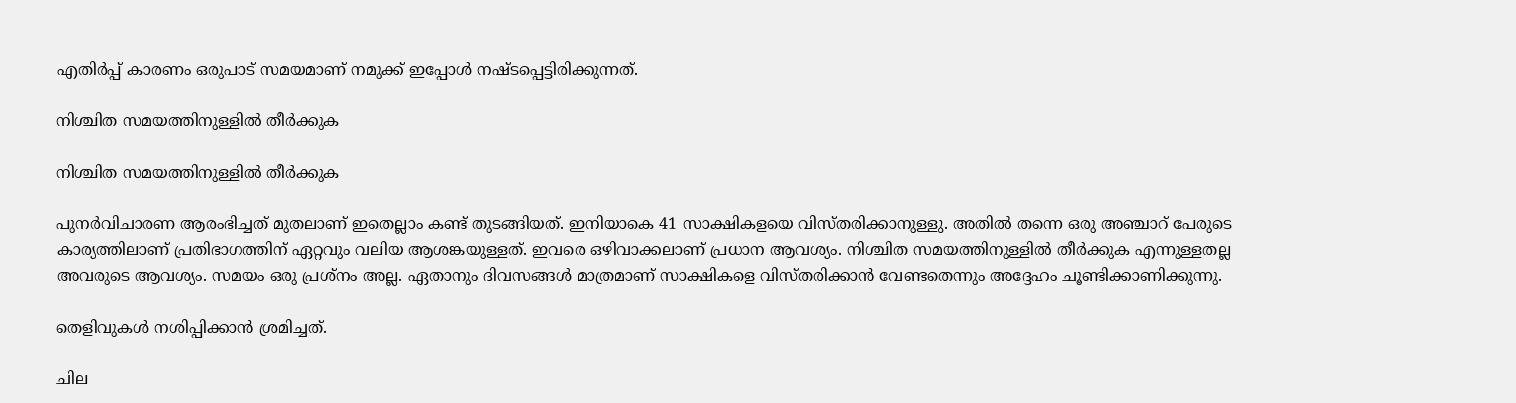എതിർപ്പ് കാരണം ഒരുപാട് സമയമാണ് നമുക്ക് ഇപ്പോള്‍ നഷ്ടപ്പെട്ടിരിക്കുന്നത്.

നിശ്ചിത സമയത്തിനുള്ളില്‍ തീർക്കുക

നിശ്ചിത സമയത്തിനുള്ളില്‍ തീർക്കുക

പുനർവിചാരണ ആരംഭിച്ചത് മുതലാണ് ഇതെല്ലാം കണ്ട് തുടങ്ങിയത്. ഇനിയാകെ 41 സാക്ഷികളയെ വിസ്തരിക്കാനുള്ളു. അതില്‍ തന്നെ ഒരു അഞ്ചാറ് പേരുടെ കാര്യത്തിലാണ് പ്രതിഭാഗത്തിന് ഏറ്റവും വലിയ ആശങ്കയുള്ളത്. ഇവരെ ഒഴിവാക്കലാണ് പ്രധാന ആവശ്യം. നിശ്ചിത സമയത്തിനുള്ളില്‍ തീർക്കുക എന്നുള്ളതല്ല അവരുടെ ആവശ്യം. സമയം ഒരു പ്രശ്നം അല്ല. ഏതാനും ദിവസങ്ങള്‍ മാത്രമാണ് സാക്ഷികളെ വിസ്തരിക്കാന്‍ വേണ്ടതെന്നും അദ്ദേഹം ചൂണ്ടിക്കാണിക്കുന്നു.

തെളിവുകള്‍ നശിപ്പിക്കാന്‍ ശ്രമിച്ചത്.

ചില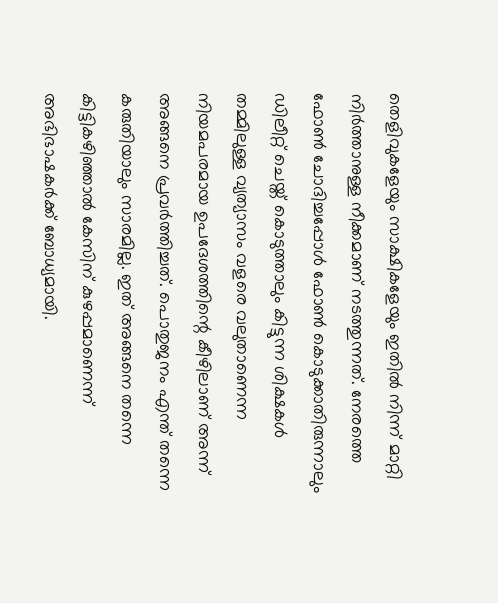തെളിവുകളേയും സാക്ഷികളേയും ഇതില്‍ നിന്ന് മാറ്റി നിർത്താനുള്ള നീക്കമാണ് നടത്തുന്നത്. നേരത്തെ ഫോണ്‍ ചോദിച്ചപ്പോള്‍ ഫോണ്‍ കൊടുക്കാതിരുന്നാലും ഡിലീറ്റ് ചെയ്ത് കൊടുത്താലും കിട്ടുന്ന ശിക്ഷകള്‍ തമ്മിലുള്ള വ്യത്യാസം വളരെ വലുതാണെന്ന നിയമപരമായ ഉപദേശത്തിന്റെ കീഴിലാണ് അന്ന് അങ്ങനെ പ്രവർത്തിച്ചത്. പൊതുജനം എന്ത് തന്നെ കരുതിയാലും സാരമില്ല. ഇത് അങ്ങനെ തന്നെ കിട്ടികഴിഞ്ഞാല്‍ കേസിന് കുഴപ്പമാണെന്ന് അഭിഭാഷകർക്ക് ബോധ്യമായി.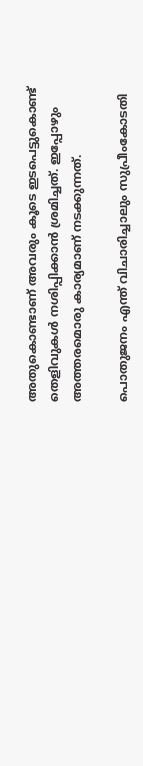അതുകൊണ്ടാണ് അവരും കൂടെ ഇടപെട്ടുകൊണ്ട് തെളിവുകള്‍ നശിപ്പിക്കാന്‍ ശ്രമിച്ചത്. ഇപ്പോഴും അത്തരമൊരു കാര്യമാണ് നടക്കുന്നത്.

പൊതുജനം എന്ത് വിചാരിച്ചാലും സുപ്രീംകോടതി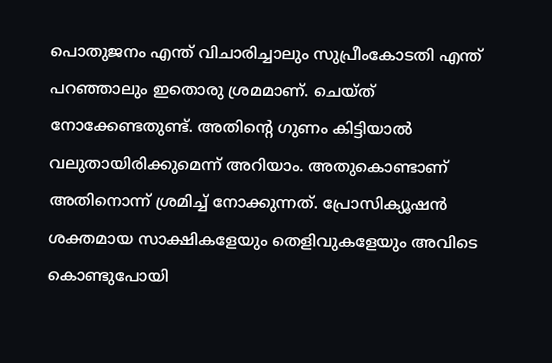പൊതുജനം എന്ത് വിചാരിച്ചാലും സുപ്രീംകോടതി എന്ത് പറഞ്ഞാലും ഇതൊരു ശ്രമമാണ്. ചെയ്ത് നോക്കേണ്ടതുണ്ട്. അതിന്റെ ഗുണം കിട്ടിയാല്‍ വലുതായിരിക്കുമെന്ന് അറിയാം. അതുകൊണ്ടാണ് അതിനൊന്ന് ശ്രമിച്ച് നോക്കുന്നത്. പ്രോസിക്യൂഷന്‍ ശക്തമായ സാക്ഷികളേയും തെളിവുകളേയും അവിടെ കൊണ്ടുപോയി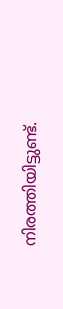നിരത്തിയിട്ടുണ്ട്.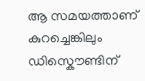ആ സമയത്താണ് കുറച്ചെങ്കിലും ഡിസ്കൌണ്ടിന്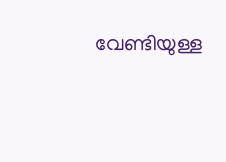വേണ്ടിയുള്ള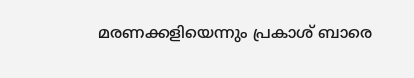മരണക്കളിയെന്നും പ്രകാശ് ബാരെ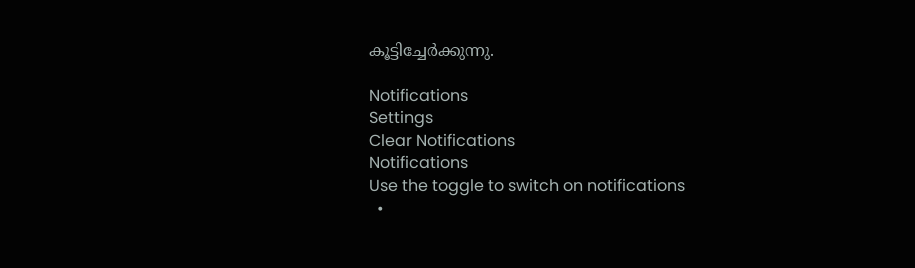കൂട്ടിച്ചേർക്കുന്നു.

Notifications
Settings
Clear Notifications
Notifications
Use the toggle to switch on notifications
  •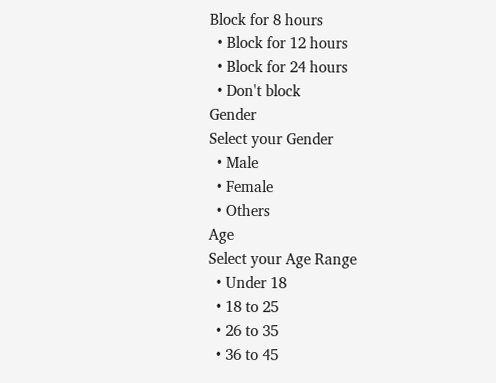Block for 8 hours
  • Block for 12 hours
  • Block for 24 hours
  • Don't block
Gender
Select your Gender
  • Male
  • Female
  • Others
Age
Select your Age Range
  • Under 18
  • 18 to 25
  • 26 to 35
  • 36 to 45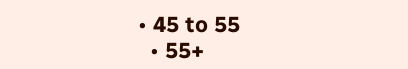• 45 to 55
  • 55+